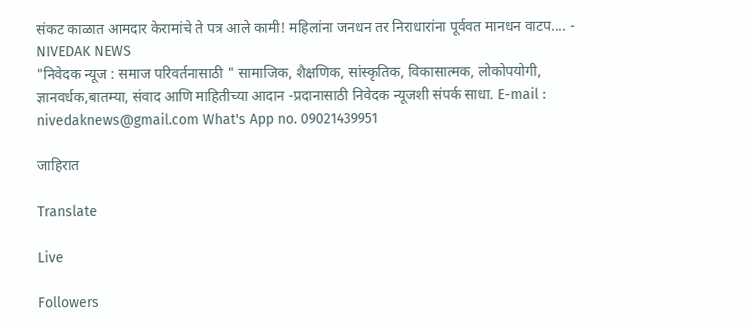संकट काळात आमदार केरामांचे ते पत्र आले कामी! महिलांना जनधन तर निराधारांना पूर्ववत मानधन वाटप.... - NIVEDAK NEWS
"निवेदक न्यूज : समाज परिवर्तनासाठी " सामाजिक, शैक्षणिक, सांस्कृतिक, विकासात्मक, लोकोपयोगी, ज्ञानवर्धक,बातम्या, संवाद आणि माहितीच्या आदान -प्रदानासाठी निवेदक न्यूजशी संपर्क साधा. E-mail : nivedaknews@gmail.com What's App no. 09021439951

जाहिरात

Translate

Live

Followers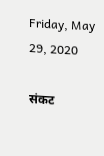Friday, May 29, 2020

संकट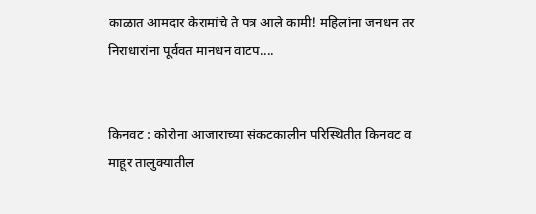काळात आमदार केरामांचे ते पत्र आले कामी! महिलांना जनधन तर निराधारांना पूर्ववत मानधन वाटप....


किनवट : कोरोना आजाराच्या संकटकालीन परिस्थितीत किनवट व माहूर तालुक्यातील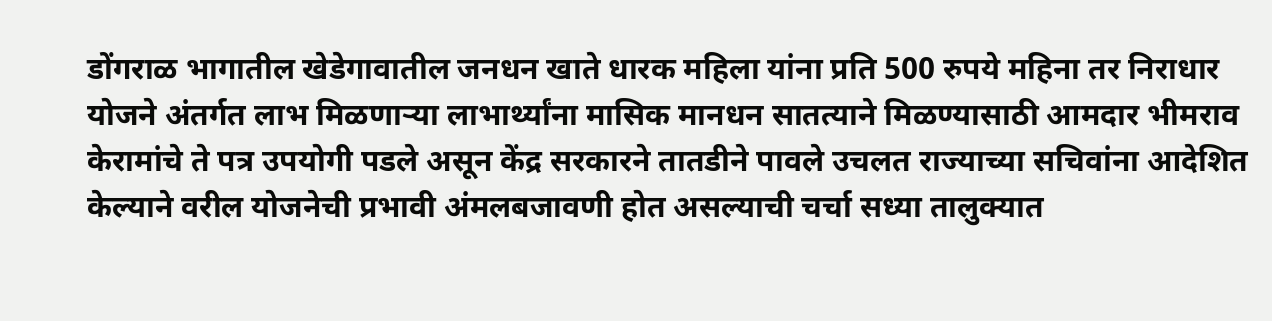डोंगराळ भागातील खेडेगावातील जनधन खाते धारक महिला यांना प्रति 500 रुपये महिना तर निराधार योजने अंतर्गत लाभ मिळणाऱ्या लाभार्थ्यांना मासिक मानधन सातत्याने मिळण्यासाठी आमदार भीमराव  केरामांचे ते पत्र उपयोगी पडले असून केंद्र सरकारने तातडीने पावले उचलत राज्याच्या सचिवांना आदेशित केल्याने वरील योजनेची प्रभावी अंमलबजावणी होत असल्याची चर्चा सध्या तालुक्यात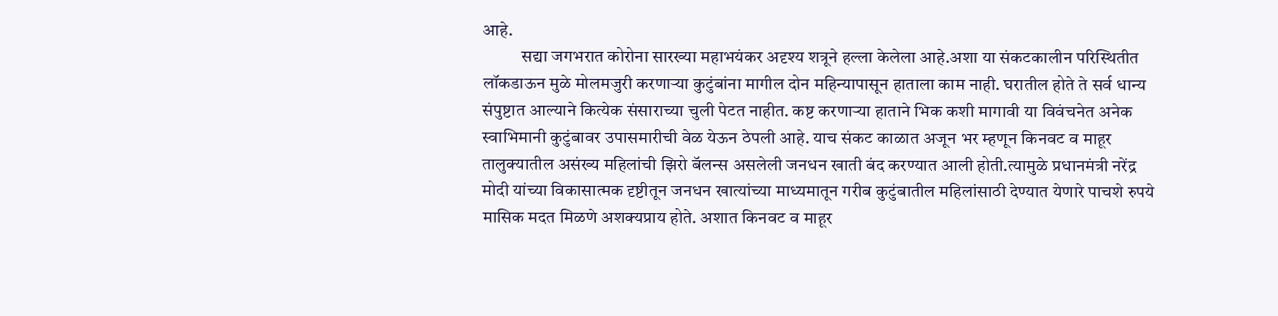आहे.
           सद्या जगभरात कोरोना सारख्या महाभयंकर अदृश्य शत्रूने हल्ला केलेला आहे.अशा या संकटकालीन परिस्थितीत लॉकडाऊन मुळे मोलमजुरी करणाऱ्या कुटुंबांना मागील दोन महिन्यापासून हाताला काम नाही. घरातील होते ते सर्व धान्य संपुष्टात आल्याने कित्येक संसाराच्या चुली पेटत नाहीत. कष्ट करणाऱ्या हाताने भिक कशी मागावी या विवंचनेत अनेक स्वाभिमानी कुटुंबावर उपासमारीची वेळ येऊन ठेपली आहे. याच संकट काळात अजून भर म्हणून किनवट व माहूर तालुक्यातील असंख्य महिलांची झिरो बॅलन्स असलेली जनधन खाती बंद करण्यात आली होती.त्यामुळे प्रधानमंत्री नरेंद्र मोदी यांच्या विकासात्मक दृष्टीतून जनधन खात्यांच्या माध्यमातून गरीब कुटुंबातील महिलांसाठी देण्यात येणारे पाचशे रुपये मासिक मदत मिळणे अशक्यप्राय होते. अशात किनवट व माहूर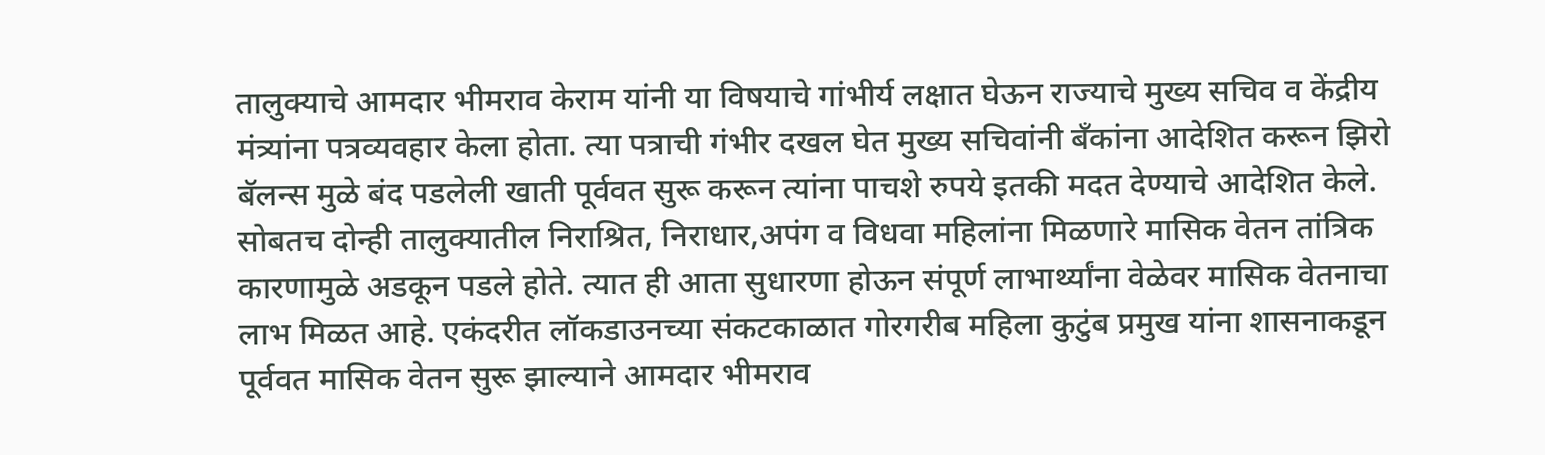तालुक्याचे आमदार भीमराव केराम यांनी या विषयाचे गांभीर्य लक्षात घेऊन राज्याचे मुख्य सचिव व केंद्रीय मंत्र्यांना पत्रव्यवहार केला होता. त्या पत्राची गंभीर दखल घेत मुख्य सचिवांनी बँकांना आदेशित करून झिरो बॅलन्स मुळे बंद पडलेली खाती पूर्ववत सुरू करून त्यांना पाचशे रुपये इतकी मदत देण्याचे आदेशित केले. सोबतच दोन्ही तालुक्यातील निराश्रित, निराधार,अपंग व विधवा महिलांना मिळणारे मासिक वेतन तांत्रिक कारणामुळे अडकून पडले होते. त्यात ही आता सुधारणा होऊन संपूर्ण लाभार्थ्यांना वेळेवर मासिक वेतनाचा लाभ मिळत आहे. एकंदरीत लॉकडाउनच्या संकटकाळात गोरगरीब महिला कुटुंब प्रमुख यांना शासनाकडून पूर्ववत मासिक वेतन सुरू झाल्याने आमदार भीमराव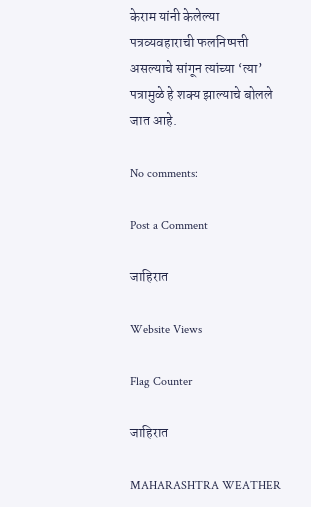केराम यांनी केलेल्या पत्रव्यवहाराची फलनिष्पत्ती असल्याचे सांगून त्यांच्या ‘त्या’ पत्रामुळे हे शक्य झाल्याचे बोलले जात आहे.

No comments:

Post a Comment

जाहिरात

Website Views

Flag Counter

जाहिरात

MAHARASHTRA WEATHER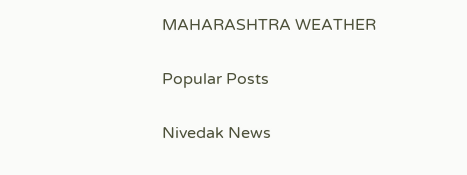MAHARASHTRA WEATHER

Popular Posts

Nivedak News